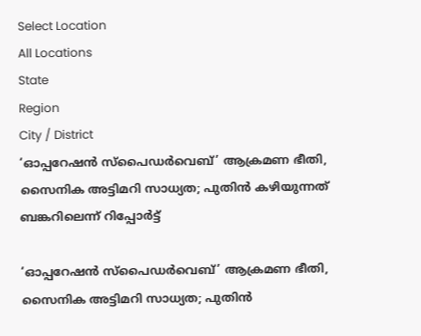Select Location
All Locations
State
Region
City / District
‘ഓപ്പറേഷൻ സ്പൈഡർവെബ്’ ആക്രമണ ഭീതി, സൈനിക അട്ടിമറി സാധ്യത; പുതിൻ കഴിയുന്നത് ബങ്കറിലെന്ന് റിപ്പോർട്ട്

‘ഓപ്പറേഷൻ സ്പൈഡർവെബ്’ ആക്രമണ ഭീതി, സൈനിക അട്ടിമറി സാധ്യത; പുതിൻ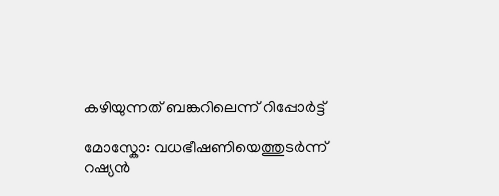കഴിയുന്നത് ബങ്കറിലെന്ന് റിപ്പോർട്ട്

മോസ്കോ: വധഭീഷണിയെത്തുടർന്ന് റഷ്യൻ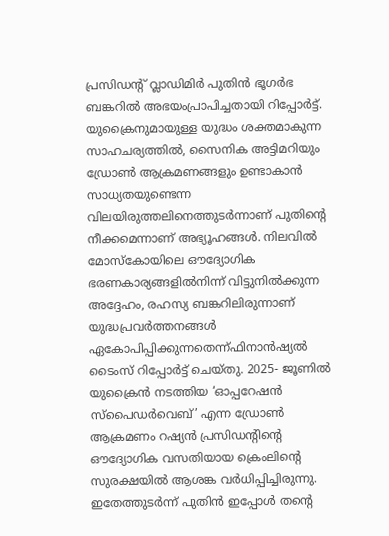പ്രസിഡന്റ് വ്ലാഡിമിർ പുതിൻ ഭൂഗർഭ ബങ്കറിൽ അഭയംപ്രാപിച്ചതായി റിപ്പോർട്ട്. യുക്രൈനുമായുള്ള യുദ്ധം ശക്തമാകുന്ന സാഹചര്യത്തിൽ, സൈനിക അട്ടിമറിയും ഡ്രോൺ ആക്രമണങ്ങളും ഉണ്ടാകാൻ സാധ്യതയുണ്ടെന്ന വിലയിരുത്തലിനെത്തുടർന്നാണ് പുതിന്റെ നീക്കമെന്നാണ് അഭ്യൂഹങ്ങൾ. നിലവിൽ മോസ്കോയിലെ ഔദ്യോഗിക ഭരണകാര്യങ്ങളിൽനിന്ന് വിട്ടുനിൽക്കുന്ന അദ്ദേഹം, രഹസ്യ ബങ്കറിലിരുന്നാണ് യുദ്ധപ്രവർത്തനങ്ങൾ ഏകോപിപ്പിക്കുന്നതെന്ന്ഫിനാൻഷ്യൽ ടൈംസ് റിപ്പോർട്ട് ചെയ്തു. 2025- ജൂണിൽ യുക്രൈൻ നടത്തിയ ‘ഓപ്പറേഷൻ സ്പൈഡർവെബ്’ എന്ന ഡ്രോൺ ആക്രമണം റഷ്യൻ പ്രസിഡന്റിന്റെ ഔദ്യോഗിക വസതിയായ ക്രെംലിന്റെ സുരക്ഷയിൽ ആശങ്ക വർധിപ്പിച്ചിരുന്നു. ഇതേത്തുടർന്ന് പുതിൻ ഇപ്പോൾ തന്റെ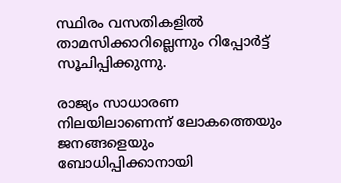സ്ഥിരം വസതികളിൽ താമസിക്കാറില്ലെന്നും റിപ്പോർട്ട് സൂചിപ്പിക്കുന്നു.

രാജ്യം സാധാരണ നിലയിലാണെന്ന് ലോകത്തെയും ജനങ്ങളെയും ബോധിപ്പിക്കാനായി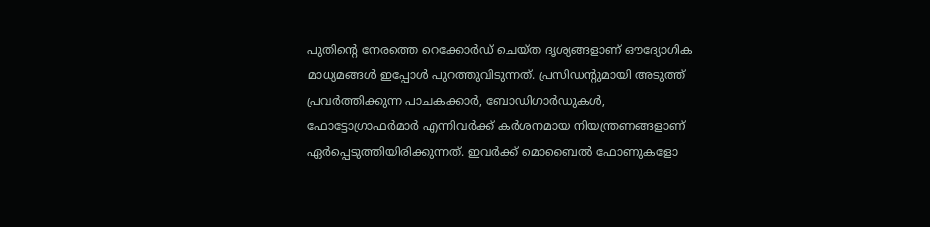പുതിന്റെ നേരത്തെ റെക്കോർഡ് ചെയ്ത ദൃശ്യങ്ങളാണ് ഔദ്യോഗിക മാധ്യമങ്ങൾ ഇപ്പോൾ പുറത്തുവിടുന്നത്. പ്രസിഡന്റുമായി അടുത്ത് പ്രവർത്തിക്കുന്ന പാചകക്കാർ, ബോഡിഗാർഡുകൾ, ഫോട്ടോഗ്രാഫർമാർ എന്നിവർക്ക് കർശനമായ നിയന്ത്രണങ്ങളാണ് ഏർപ്പെടുത്തിയിരിക്കുന്നത്. ഇവർക്ക് മൊബൈൽ ഫോണുകളോ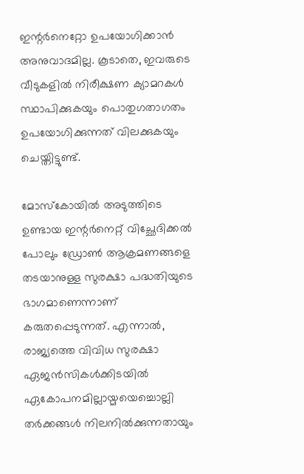ഇന്റർനെറ്റോ ഉപയോഗിക്കാൻ അനുവാദമില്ല. കൂടാതെ, ഇവരുടെ വീടുകളിൽ നിരീക്ഷണ ക്യാമറകൾ സ്ഥാപിക്കുകയും പൊതുഗതാഗതം ഉപയോഗിക്കുന്നത് വിലക്കുകയും ചെയ്തിട്ടുണ്ട്.

മോസ്കോയിൽ അടുത്തിടെ ഉണ്ടായ ഇന്റർനെറ്റ് വിച്ഛേദിക്കൽ പോലും ഡ്രോൺ ആക്രമണങ്ങളെ തടയാനുള്ള സുരക്ഷാ പദ്ധതിയുടെ ഭാഗമാണെന്നാണ് കരുതപ്പെടുന്നത്. എന്നാൽ, രാജ്യത്തെ വിവിധ സുരക്ഷാ ഏജൻസികൾക്കിടയിൽ ഏകോപനമില്ലായ്മയെച്ചൊല്ലി തർക്കങ്ങൾ നിലനിൽക്കുന്നതായും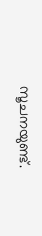സൂചനയുണ്ട്.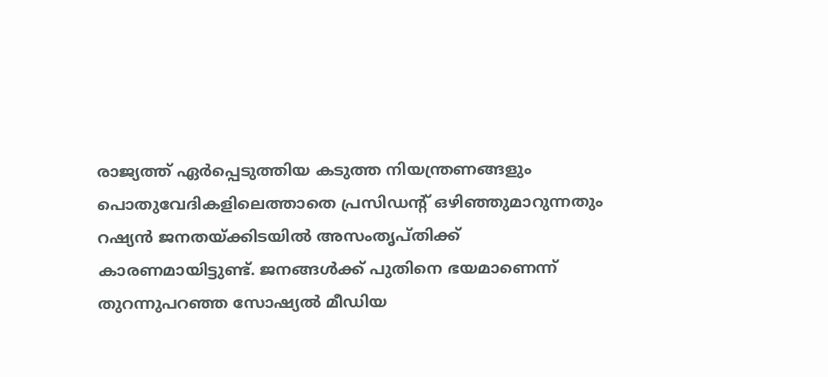രാജ്യത്ത് ഏർപ്പെടുത്തിയ കടുത്ത നിയന്ത്രണങ്ങളും പൊതുവേദികളിലെത്താതെ പ്രസിഡന്റ് ഒഴിഞ്ഞുമാറുന്നതും റഷ്യൻ ജനതയ്ക്കിടയിൽ അസംതൃപ്തിക്ക് കാരണമായിട്ടുണ്ട്. ജനങ്ങൾക്ക് പുതിനെ ഭയമാണെന്ന് തുറന്നുപറഞ്ഞ സോഷ്യൽ മീഡിയ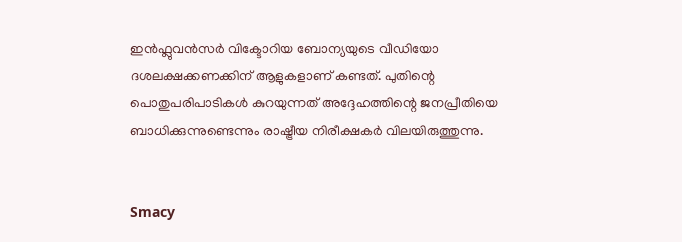ഇൻഫ്ലുവൻസർ വിക്ടോറിയ ബോന്യയുടെ വീഡിയോ ദശലക്ഷക്കണക്കിന് ആളുകളാണ് കണ്ടത്. പുതിന്റെ പൊതുപരിപാടികൾ കുറയുന്നത് അദ്ദേഹത്തിന്റെ ജനപ്രീതിയെ ബാധിക്കുന്നുണ്ടെന്നും രാഷ്ട്രീയ നിരീക്ഷകർ വിലയിരുത്തുന്നു.


Smacy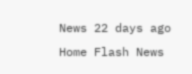News 22 days ago
Home Flash News